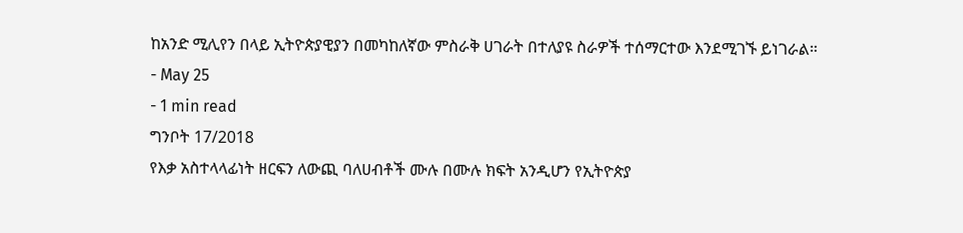ከአንድ ሚሊየን በላይ ኢትዮጵያዊያን በመካከለኛው ምስራቅ ሀገራት በተለያዩ ስራዎች ተሰማርተው እንደሚገኙ ይነገራል።
- May 25
- 1 min read
ግንቦት 17/2018
የእቃ አስተላላፊነት ዘርፍን ለውጪ ባለሀብቶች ሙሉ በሙሉ ክፍት አንዲሆን የኢትዮጵያ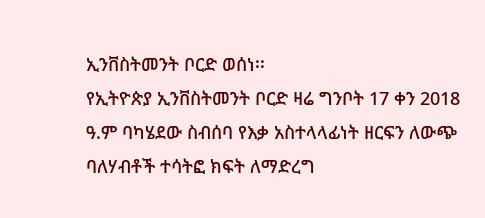ኢንቨስትመንት ቦርድ ወሰነ፡፡
የኢትዮጵያ ኢንቨስትመንት ቦርድ ዛሬ ግንቦት 17 ቀን 2018 ዓ.ም ባካሄደው ስብሰባ የእቃ አስተላላፊነት ዘርፍን ለውጭ ባለሃብቶች ተሳትፎ ክፍት ለማድረግ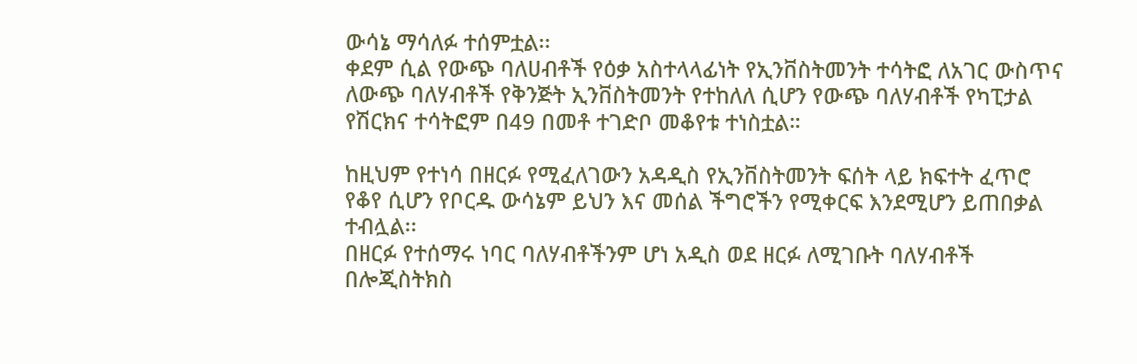ውሳኔ ማሳለፉ ተሰምቷል፡፡
ቀደም ሲል የውጭ ባለሀብቶች የዕቃ አስተላላፊነት የኢንቨስትመንት ተሳትፎ ለአገር ውስጥና ለውጭ ባለሃብቶች የቅንጅት ኢንቨስትመንት የተከለለ ሲሆን የውጭ ባለሃብቶች የካፒታል የሽርክና ተሳትፎም በ49 በመቶ ተገድቦ መቆየቱ ተነስቷል።

ከዚህም የተነሳ በዘርፉ የሚፈለገውን አዳዲስ የኢንቨስትመንት ፍሰት ላይ ክፍተት ፈጥሮ የቆየ ሲሆን የቦርዱ ውሳኔም ይህን እና መሰል ችግሮችን የሚቀርፍ እንደሚሆን ይጠበቃል ተብሏል፡፡
በዘርፉ የተሰማሩ ነባር ባለሃብቶችንም ሆነ አዲስ ወደ ዘርፉ ለሚገቡት ባለሃብቶች በሎጂስትክስ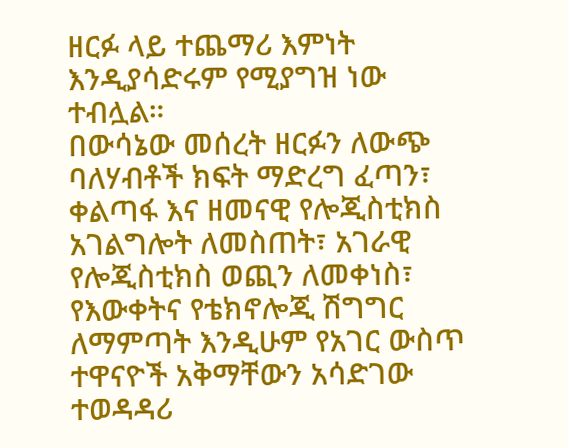ዘርፉ ላይ ተጨማሪ እምነት እንዲያሳድሩም የሚያግዝ ነው ተብሏል።
በውሳኔው መሰረት ዘርፉን ለውጭ ባለሃብቶች ክፍት ማድረግ ፈጣን፣ ቀልጣፋ እና ዘመናዊ የሎጂስቲክስ አገልግሎት ለመስጠት፣ አገራዊ የሎጂስቲክስ ወጪን ለመቀነስ፣ የእውቀትና የቴክኖሎጂ ሽግግር ለማምጣት እንዲሁም የአገር ውስጥ ተዋናዮች አቅማቸውን አሳድገው ተወዳዳሪ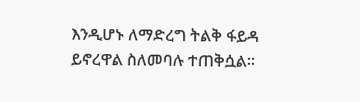እንዲሆኑ ለማድረግ ትልቅ ፋይዳ ይኖረዋል ስለመባሉ ተጠቅሷል።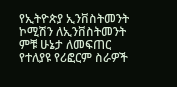የኢትዮጵያ ኢንቨስትመንት ኮሚሽን ለኢንቨስትመንት ምቹ ሁኔታ ለመፍጠር የተለያዩ የሪፎርም ስራዎች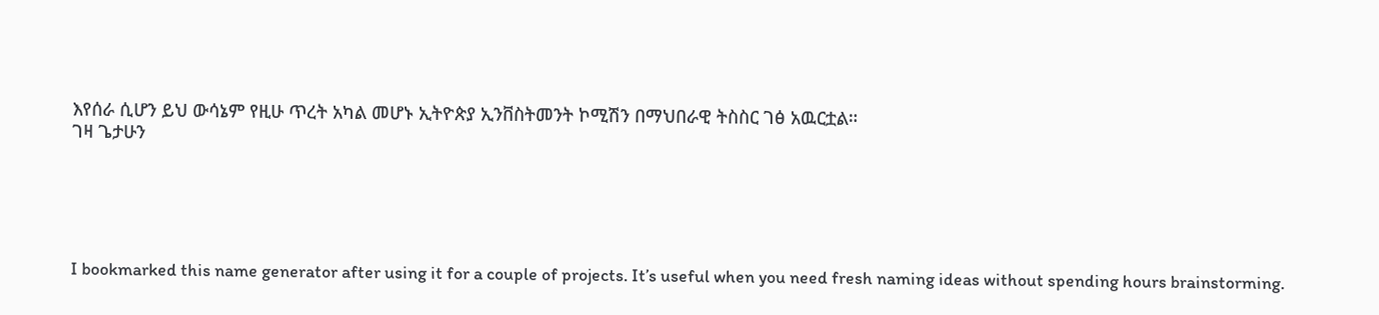እየሰራ ሲሆን ይህ ውሳኔም የዚሁ ጥረት አካል መሆኑ ኢትዮጵያ ኢንቨስትመንት ኮሚሽን በማህበራዊ ትስስር ገፅ አዉርቷል።
ገዛ ጌታሁን





I bookmarked this name generator after using it for a couple of projects. It’s useful when you need fresh naming ideas without spending hours brainstorming.